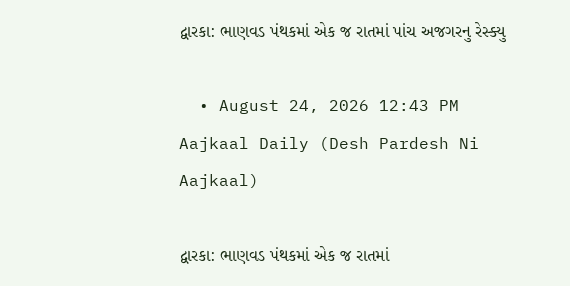દ્વારકા: ભાણવડ પંથકમાં એક જ રાતમાં પાંચ અજગરનુ રેસ્ક્યુ

  • August 24, 2026 12:43 PM
Aajkaal Daily (Desh Pardesh Ni Aajkaal)

દ્વારકા: ભાણવડ પંથકમાં એક જ રાતમાં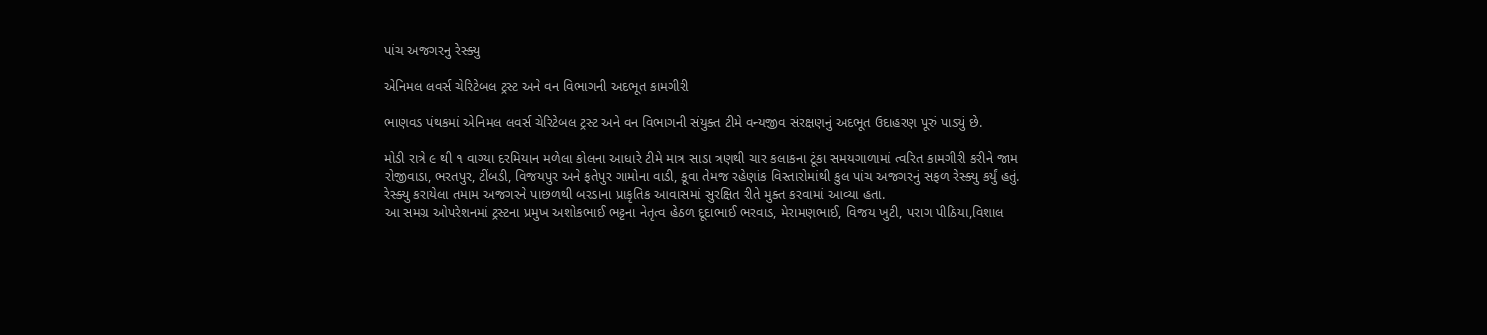પાંચ અજગરનુ રેસ્ક્યુ

એનિમલ લવર્સ ચેરિટેબલ ટ્રસ્ટ અને વન વિભાગની અદભૂત કામગીરી

ભાણવડ પંથકમાં એનિમલ લવર્સ ચેરિટેબલ ટ્રસ્ટ અને વન વિભાગની સંયુક્ત ટીમે વન્યજીવ સંરક્ષણનું અદભૂત ઉદાહરણ પૂરું પાડ્યું છે.

મોડી રાત્રે ૯ થી ૧ વાગ્યા દરમિયાન મળેલા કોલના આધારે ટીમે માત્ર સાડા ત્રણથી ચાર કલાકના ટૂંકા સમયગાળામાં ત્વરિત કામગીરી કરીને જામ રોજીવાડા, ભરતપુર, ટીંબડી, વિજયપુર અને ફતેપુર ગામોના વાડી, કૂવા તેમજ રહેણાંક વિસ્તારોમાંથી કુલ પાંચ અજગરનું સફળ રેસ્ક્યુ કર્યું હતું. રેસ્ક્યુ કરાયેલા તમામ અજગરને પાછળથી બરડાના પ્રાકૃતિક આવાસમાં સુરક્ષિત રીતે મુક્ત કરવામાં આવ્યા હતા.
આ સમગ્ર ઓપરેશનમાં ટ્રસ્ટના પ્રમુખ અશોકભાઈ ભટ્ટના નેતૃત્વ હેઠળ દૂદાભાઈ ભરવાડ, મેરામણભાઈ, વિજય ખુટી, પરાગ પીઠિયા,વિશાલ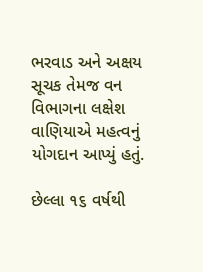ભરવાડ અને અક્ષય સૂચક તેમજ વન વિભાગના લક્ષેશ વાણિયાએ મહત્વનું યોગદાન આપ્યું હતું.

છેલ્લા ૧૬ વર્ષથી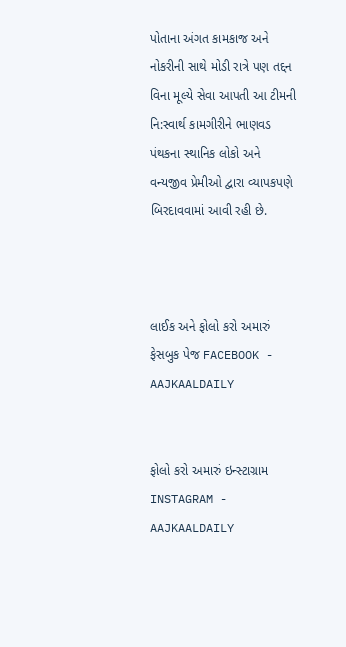પોતાના અંગત કામકાજ અને નોકરીની સાથે મોડી રાત્રે પણ તદ્દન વિના મૂલ્યે સેવા આપતી આ ટીમની નિ:સ્વાર્થ કામગીરીને ભાણવડ પંથકના સ્થાનિક લોકો અને વન્યજીવ પ્રેમીઓ દ્વારા વ્યાપકપણે બિરદાવવામાં આવી રહી છે.



લાઈક અને ફોલો કરો અમારું ફેસબુક પેજ FACEBOOK - AAJKAALDAILY


ફોલો કરો અમારું ઇન્સ્ટાગ્રામ INSTAGRAM - AAJKAALDAILY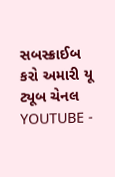સબસ્ક્રાઈબ કરો અમારી યૂ ટ્યૂબ ચેનલ YOUTUBE -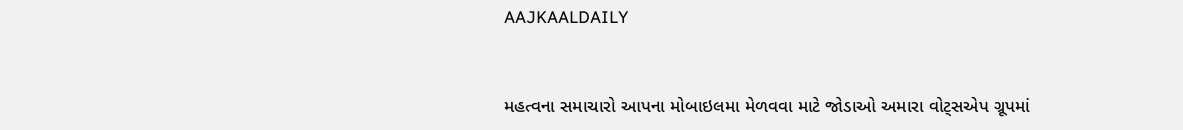AAJKAALDAILY


મહત્વના સમાચારો આપના મોબાઇલમા મેળવવા માટે જોડાઓ અમારા વોટ્સએપ ગ્રૂપમાં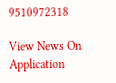9510972318

View News On Application